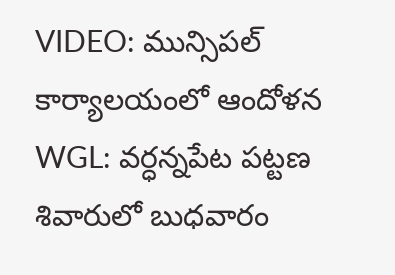VIDEO: మున్సిపల్ కార్యాలయంలో ఆందోళన
WGL: వర్ధన్నపేట పట్టణ శివారులో బుధవారం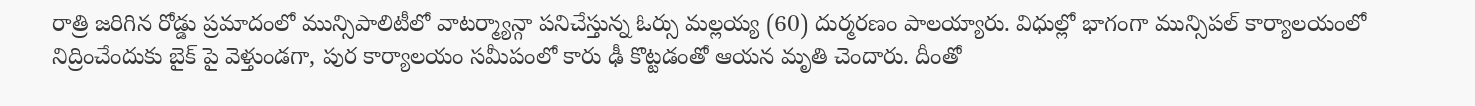రాత్రి జరిగిన రోడ్డు ప్రమాదంలో మున్సిపాలిటీలో వాటర్మ్యాన్గా పనిచేస్తున్న ఓర్సు మల్లయ్య (60) దుర్మరణం పాలయ్యారు. విధుల్లో భాగంగా మున్సిపల్ కార్యాలయంలో నిద్రించేందుకు బైక్ పై వెళ్తుండగా, పుర కార్యాలయం సమీపంలో కారు ఢీ కొట్టడంతో ఆయన మృతి చెందారు. దీంతో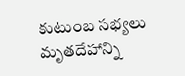కుటుంబ సభ్యలు మృతదేహాన్ని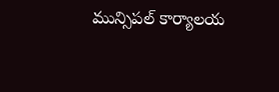మున్సిపల్ కార్యాలయ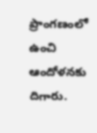ప్రాంగణంలో ఉంచి ఆందోళనకు దిగారు.